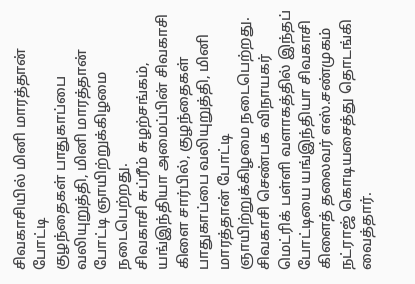சிவகாசியில் மினி மாரத்தான் போட்டி
குழந்தைகள் பாதுகாப்பை வலியுறுத்தி, மினி மாரத்தான் போட்டி ஞாயிற்றுக்கிழமை நடைபெற்றது.
சிவகாசி சுப்ரீம் சுழற்சங்கம், யங்இந்தியா அமைப்பின் சிவகாசி கிளை சார்பில், குழந்தைகள் பாதுகாப்பை வலியுறுத்தி, மினி மாரத்தான் போட்டி ஞாயிற்றுக்கிழமை நடைபெற்றது.
சிவகாசி செண்பக விநாயகர் மெட்ரிக் பள்ளி வளாகத்தில் இந்தப் போட்டியை யங்இந்தியா சிவகாசி கிளைத் தலைவர் எஸ்.சண்முகம் நட்ராஜ் கொடியசைத்து தொடங்கி வைத்தார்.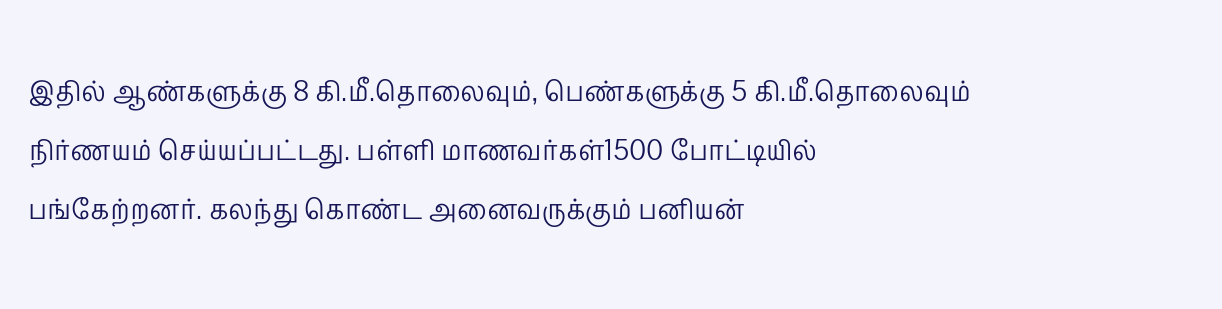இதில் ஆண்களுக்கு 8 கி.மீ.தொலைவும், பெண்களுக்கு 5 கி.மீ.தொலைவும் நிர்ணயம் செய்யப்பட்டது. பள்ளி மாணவர்கள்1500 போட்டியில் பங்கேற்றனர். கலந்து கொண்ட அனைவருக்கும் பனியன்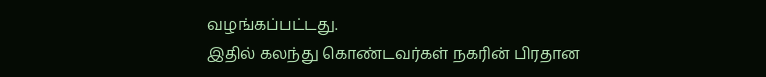வழங்கப்பட்டது.
இதில் கலந்து கொண்டவர்கள் நகரின் பிரதான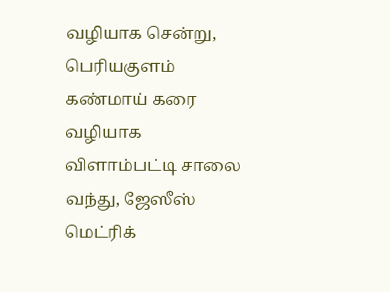வழியாக சென்று, பெரியகுளம் கண்மாய் கரை வழியாக விளாம்பட்டி சாலை வந்து, ஜேஸீஸ் மெட்ரிக்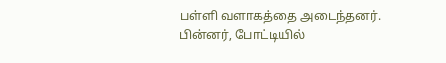பள்ளி வளாகத்தை அடைந்தனர்.
பின்னர், போட்டியில்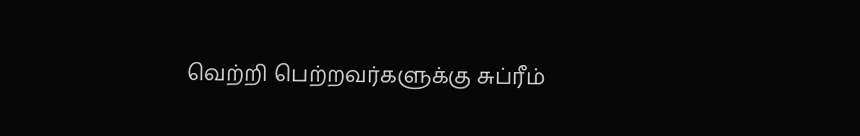வெற்றி பெற்றவர்களுக்கு சுப்ரீம்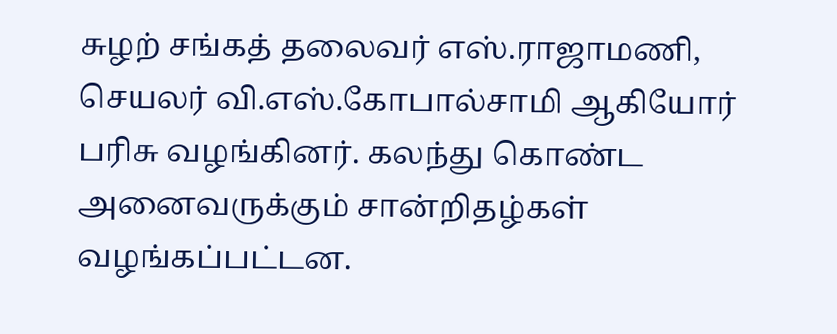சுழற் சங்கத் தலைவர் எஸ்.ராஜாமணி, செயலர் வி.எஸ்.கோபால்சாமி ஆகியோர் பரிசு வழங்கினர். கலந்து கொண்ட அனைவருக்கும் சான்றிதழ்கள் வழங்கப்பட்டன.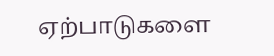ஏற்பாடுகளை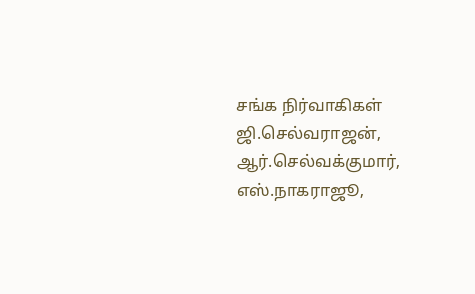சங்க நிர்வாகிகள் ஜி.செல்வராஜன், ஆர்.செல்வக்குமார், எஸ்.நாகராஜூ,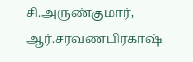சி.அருண்குமார், ஆர்.சரவணபிரகாஷ்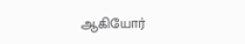ஆகியோர்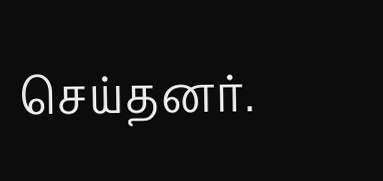செய்தனர்.